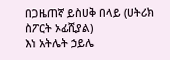በጋዜጠኛ ይስሀቅ በላይ (ሀትሪክ ስፖርት ኦፊሺያል)
እነ አትሌት ኃይሌ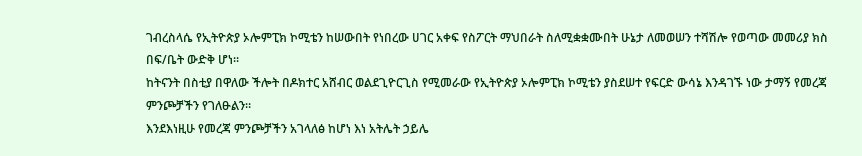ገብረስላሴ የኢትዮጵያ ኦሎምፒክ ኮሚቴን ከሠውበት የነበረው ሀገር አቀፍ የስፖርት ማህበራት ስለሚቋቋሙበት ሁኔታ ለመወሠን ተሻሽሎ የወጣው መመሪያ ክስ በፍ/ቤት ውድቅ ሆነ።
ከትናንት በስቲያ በዋለው ችሎት በዶክተር አሸብር ወልደጊዮርጊስ የሚመራው የኢትዮጵያ ኦሎምፒክ ኮሚቴን ያስደሠተ የፍርድ ውሳኔ እንዳገኙ ነው ታማኝ የመረጃ ምንጮቻችን የገለፁልን።
እንደእነዚሁ የመረጃ ምንጮቻችን አገላለፅ ከሆነ እነ አትሌት ኃይሌ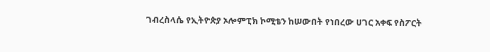ገብረስላሴ የኢትዮጵያ ኦሎምፒክ ኮሚቴን ከሠውበት የነበረው ሀገር አቀፍ የስፖርት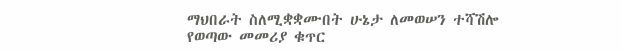ማህበራት ስለሚቋቋሙበት ሁኔታ ለመወሠን ተሻሽሎ የወጣው መመሪያ ቁጥር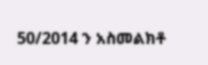50/2014 ን አስመልክቶ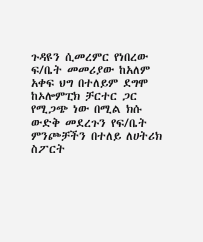ጉዳዩን ሲመረምር የነበረው ፍ/ቤት መመሪያው ከአለም አቀፍ ህግ በተለይም ደግሞ ከኦሎምፒክ ቻርተር ጋር የሚጋጭ ነው በሚል ክሱ ውድቅ መደረጉን የፍ/ቤት ምንጮቻችን በተለይ ለሀትሪክ ስፖርት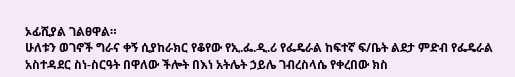ኦፊሺያል ገልፀዋል።
ሁለቱን ወገኖች ግራና ቀኝ ሲያከራክር የቆየው የኢ.ፌ.ዲ.ሪ የፌዴራል ከፍተኛ ፍ/ቤት ልደታ ምድብ የፌዴራል አስተዳደር ስነ-ስርዓት በዋለው ችሎት በእነ አትሌት ኃይሌ ገብረስላሴ የቀረበው ክስ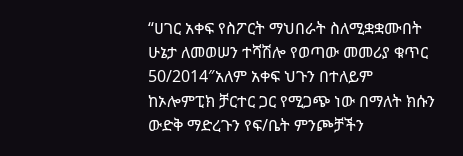“ሀገር አቀፍ የስፖርት ማህበራት ስለሚቋቋሙበት ሁኔታ ለመወሠን ተሻሽሎ የወጣው መመሪያ ቁጥር 50/2014″አለም አቀፍ ህጉን በተለይም ከኦሎምፒክ ቻርተር ጋር የሚጋጭ ነው በማለት ክሱን ውድቅ ማድረጉን የፍ/ቤት ምንጮቻችን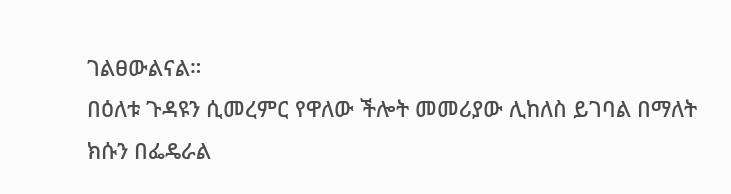ገልፀውልናል።
በዕለቱ ጉዳዩን ሲመረምር የዋለው ችሎት መመሪያው ሊከለስ ይገባል በማለት ክሱን በፌዴራል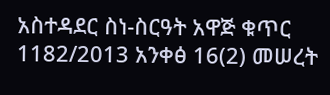አስተዳደር ስነ-ስርዓት አዋጅ ቁጥር 1182/2013 አንቀፅ 16(2) መሠረት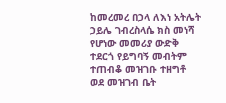ከመረመረ በኃላ ለእነ አትሌት ኃይሌ ገብረስላሴ ክስ መነሻ የሆነው መመሪያ ውድቅ ተደርጎ የይግባኝ መብትም ተጠብቆ መዝገቡ ተዘግቶ ወደ መዝገብ ቤት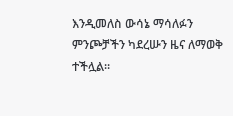እንዲመለስ ውሳኔ ማሳለፉን ምንጮቻችን ካደረሡን ዜና ለማወቅ ተችሏል።